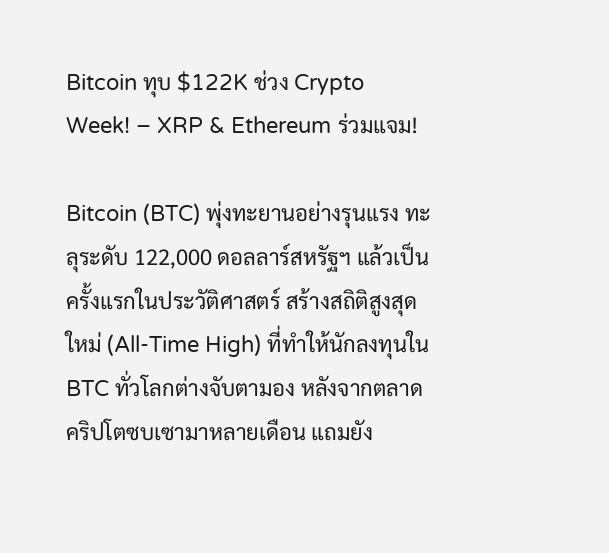Bitcoin ทุบ $122K ช่วง Crypto Week! – XRP & Ethereum ร่วมแจม!

Bitcoin (BTC) พุ่งทะยานอย่างรุนแรง ทะลุระดับ 122,000 ดอลลาร์สหรัฐฯ แล้วเป็นครั้งแรกในประวัติศาสตร์ สร้างสถิติสูงสุดใหม่ (All-Time High) ที่ทำให้นักลงทุนใน BTC ทั่วโลกต่างจับตามอง หลังจากตลาดคริปโตซบเซามาหลายเดือน แถมยัง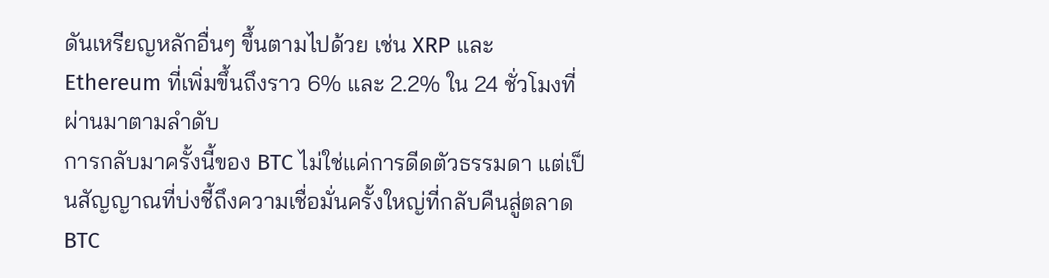ดันเหรียญหลักอื่นๆ ขึ้นตามไปด้วย เช่น XRP และ Ethereum ที่เพิ่มขึ้นถึงราว 6% และ 2.2% ใน 24 ชั่วโมงที่ผ่านมาตามลำดับ
การกลับมาครั้งนี้ของ BTC ไม่ใช่แค่การดีดตัวธรรมดา แต่เป็นสัญญาณที่บ่งชี้ถึงความเชื่อมั่นครั้งใหญ่ที่กลับคืนสู่ตลาด BTC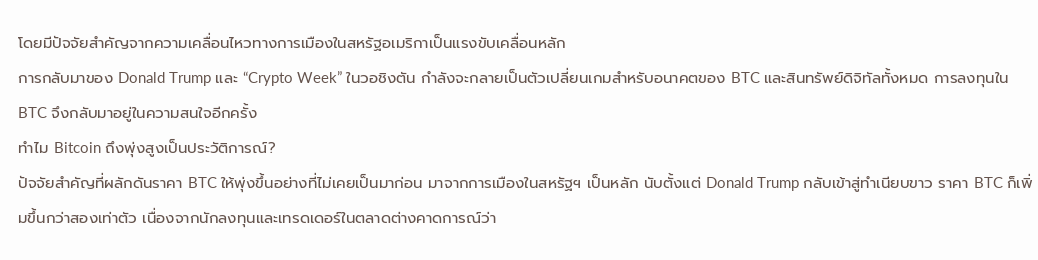โดยมีปัจจัยสำคัญจากความเคลื่อนไหวทางการเมืองในสหรัฐอเมริกาเป็นแรงขับเคลื่อนหลัก
การกลับมาของ Donald Trump และ “Crypto Week” ในวอชิงตัน กำลังจะกลายเป็นตัวเปลี่ยนเกมสำหรับอนาคตของ BTC และสินทรัพย์ดิจิทัลทั้งหมด การลงทุนใน BTC จึงกลับมาอยู่ในความสนใจอีกครั้ง
ทำไม Bitcoin ถึงพุ่งสูงเป็นประวัติการณ์?
ปัจจัยสำคัญที่ผลักดันราคา BTC ให้พุ่งขึ้นอย่างที่ไม่เคยเป็นมาก่อน มาจากการเมืองในสหรัฐฯ เป็นหลัก นับตั้งแต่ Donald Trump กลับเข้าสู่ทำเนียบขาว ราคา BTC ก็เพิ่มขึ้นกว่าสองเท่าตัว เนื่องจากนักลงทุนและเทรดเดอร์ในตลาดต่างคาดการณ์ว่า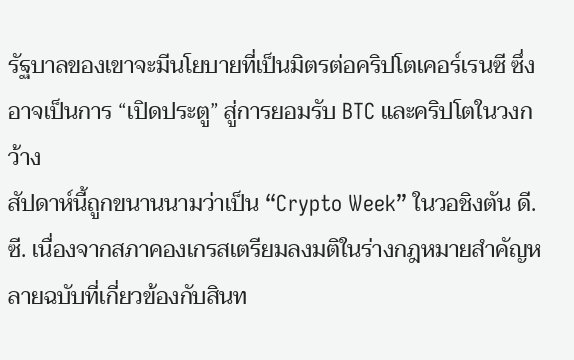รัฐบาลของเขาจะมีนโยบายที่เป็นมิตรต่อคริปโตเคอร์เรนซี ซึ่งอาจเป็นการ “เปิดประตู” สู่การยอมรับ BTC และคริปโตในวงกว้าง
สัปดาห์นี้ถูกขนานนามว่าเป็น “Crypto Week” ในวอชิงตัน ดี.ซี. เนื่องจากสภาคองเกรสเตรียมลงมติในร่างกฎหมายสำคัญหลายฉบับที่เกี่ยวข้องกับสินท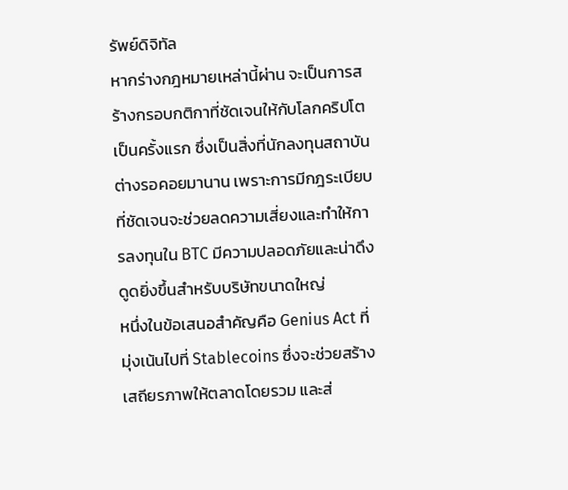รัพย์ดิจิทัล
หากร่างกฎหมายเหล่านี้ผ่าน จะเป็นการสร้างกรอบกติกาที่ชัดเจนให้กับโลกคริปโตเป็นครั้งแรก ซึ่งเป็นสิ่งที่นักลงทุนสถาบันต่างรอคอยมานาน เพราะการมีกฎระเบียบที่ชัดเจนจะช่วยลดความเสี่ยงและทำให้การลงทุนใน BTC มีความปลอดภัยและน่าดึงดูดยิ่งขึ้นสำหรับบริษัทขนาดใหญ่
หนึ่งในข้อเสนอสำคัญคือ Genius Act ที่มุ่งเน้นไปที่ Stablecoins ซึ่งจะช่วยสร้างเสถียรภาพให้ตลาดโดยรวม และส่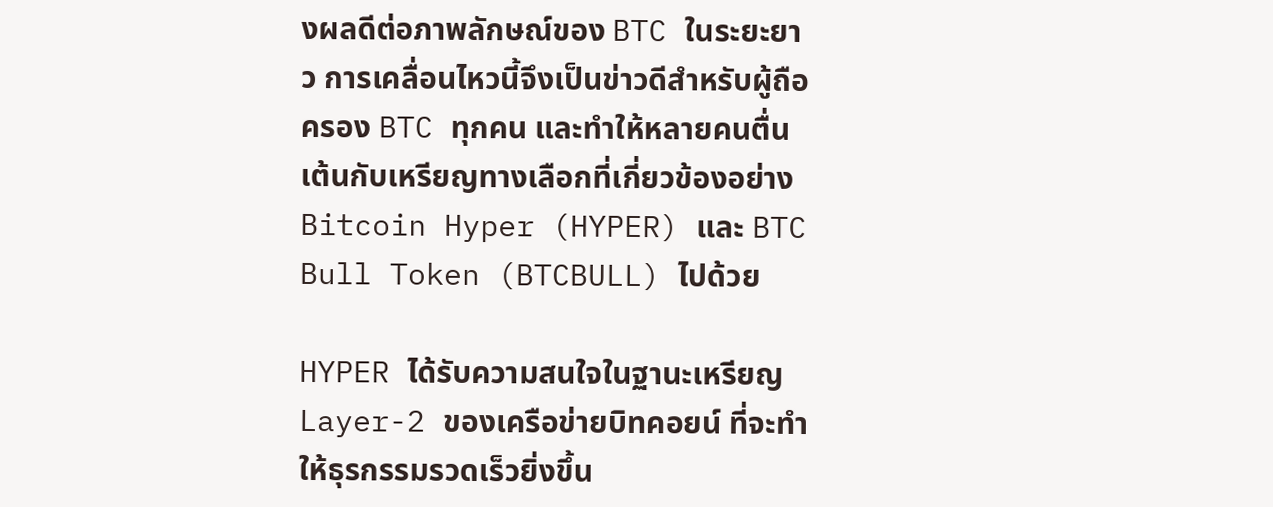งผลดีต่อภาพลักษณ์ของ BTC ในระยะยาว การเคลื่อนไหวนี้จึงเป็นข่าวดีสำหรับผู้ถือครอง BTC ทุกคน และทำให้หลายคนตื่นเต้นกับเหรียญทางเลือกที่เกี่ยวข้องอย่าง Bitcoin Hyper (HYPER) และ BTC Bull Token (BTCBULL) ไปด้วย

HYPER ได้รับความสนใจในฐานะเหรียญ Layer-2 ของเครือข่ายบิทคอยน์ ที่จะทำให้ธุรกรรมรวดเร็วยิ่งขึ้น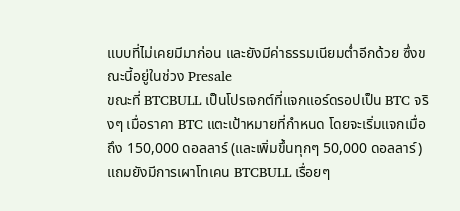แบบที่ไม่เคยมีมาก่อน และยังมีค่าธรรมเนียมต่ำอีกด้วย ซึ่งขณะนี้อยู่ในช่วง Presale
ขณะที่ BTCBULL เป็นโปรเจกต์ที่แจกแอร์ดรอปเป็น BTC จริงๆ เมื่อราคา BTC แตะเป้าหมายที่กำหนด โดยจะเริ่มแจกเมื่อถึง 150,000 ดอลลาร์ (และเพิ่มขึ้นทุกๆ 50,000 ดอลลาร์) แถมยังมีการเผาโทเคน BTCBULL เรื่อยๆ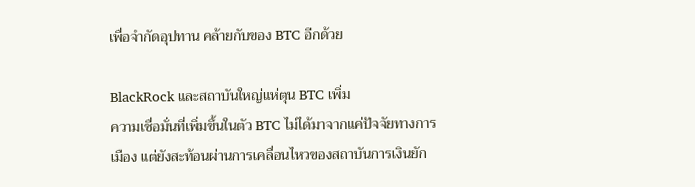เพื่อจำกัดอุปทาน คล้ายกับของ BTC อีกด้วย

BlackRock และสถาบันใหญ่แห่ตุน BTC เพิ่ม
ความเชื่อมั่นที่เพิ่มขึ้นในตัว BTC ไม่ได้มาจากแค่ปัจจัยทางการเมือง แต่ยังสะท้อนผ่านการเคลื่อนไหวของสถาบันการเงินยัก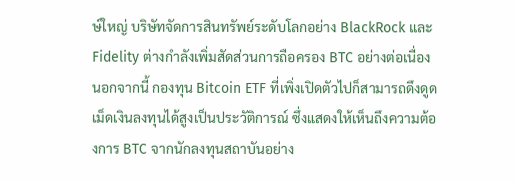ษ์ใหญ่ บริษัทจัดการสินทรัพย์ระดับโลกอย่าง BlackRock และ Fidelity ต่างกำลังเพิ่มสัดส่วนการถือครอง BTC อย่างต่อเนื่อง
นอกจากนี้ กองทุน Bitcoin ETF ที่เพิ่งเปิดตัวไปก็สามารถดึงดูดเม็ดเงินลงทุนได้สูงเป็นประวัติการณ์ ซึ่งแสดงให้เห็นถึงความต้องการ BTC จากนักลงทุนสถาบันอย่าง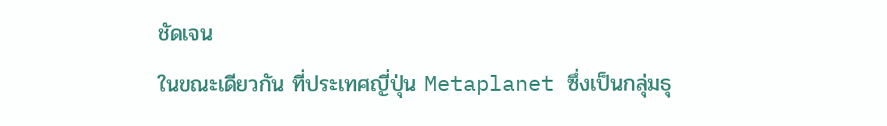ชัดเจน
ในขณะเดียวกัน ที่ประเทศญี่ปุ่น Metaplanet ซึ่งเป็นกลุ่มธุ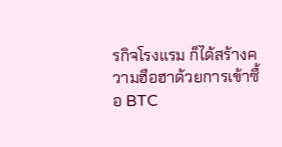รกิจโรงแรม ก็ได้สร้างความฮือฮาด้วยการเข้าซื้อ BTC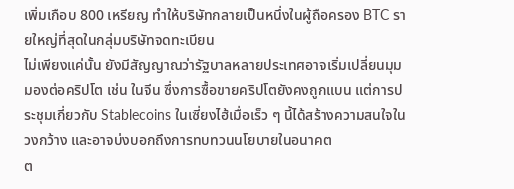เพิ่มเกือบ 800 เหรียญ ทำให้บริษัทกลายเป็นหนึ่งในผู้ถือครอง BTC รายใหญ่ที่สุดในกลุ่มบริษัทจดทะเบียน
ไม่เพียงแค่นั้น ยังมีสัญญาณว่ารัฐบาลหลายประเทศอาจเริ่มเปลี่ยนมุมมองต่อคริปโต เช่น ในจีน ซึ่งการซื้อขายคริปโตยังคงถูกแบน แต่การประชุมเกี่ยวกับ Stablecoins ในเซี่ยงไฮ้เมื่อเร็ว ๆ นี้ได้สร้างความสนใจในวงกว้าง และอาจบ่งบอกถึงการทบทวนนโยบายในอนาคต
ต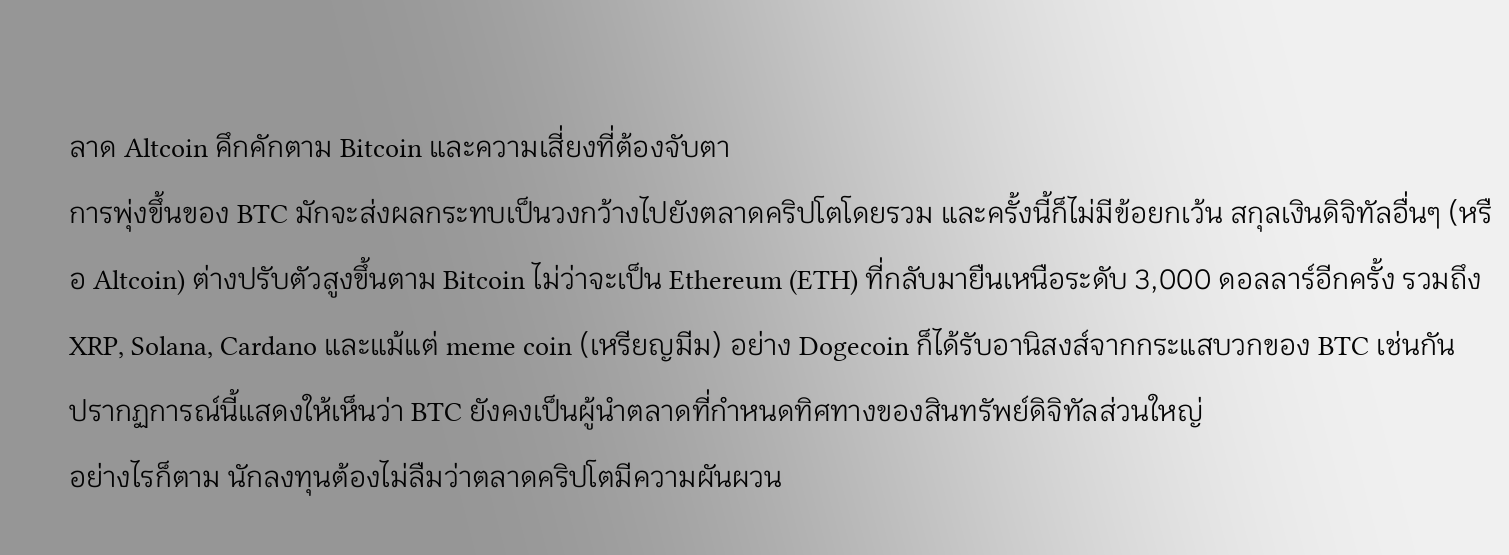ลาด Altcoin คึกคักตาม Bitcoin และความเสี่ยงที่ต้องจับตา
การพุ่งขึ้นของ BTC มักจะส่งผลกระทบเป็นวงกว้างไปยังตลาดคริปโตโดยรวม และครั้งนี้ก็ไม่มีข้อยกเว้น สกุลเงินดิจิทัลอื่นๆ (หรือ Altcoin) ต่างปรับตัวสูงขึ้นตาม Bitcoin ไม่ว่าจะเป็น Ethereum (ETH) ที่กลับมายืนเหนือระดับ 3,000 ดอลลาร์อีกครั้ง รวมถึง XRP, Solana, Cardano และแม้แต่ meme coin (เหรียญมีม) อย่าง Dogecoin ก็ได้รับอานิสงส์จากกระแสบวกของ BTC เช่นกัน
ปรากฏการณ์นี้แสดงให้เห็นว่า BTC ยังคงเป็นผู้นำตลาดที่กำหนดทิศทางของสินทรัพย์ดิจิทัลส่วนใหญ่
อย่างไรก็ตาม นักลงทุนต้องไม่ลืมว่าตลาดคริปโตมีความผันผวน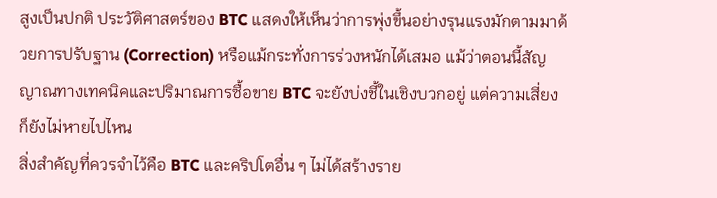สูงเป็นปกติ ประวัติศาสตร์ของ BTC แสดงให้เห็นว่าการพุ่งขึ้นอย่างรุนแรงมักตามมาด้วยการปรับฐาน (Correction) หรือแม้กระทั่งการร่วงหนักได้เสมอ แม้ว่าตอนนี้สัญญาณทางเทคนิคและปริมาณการซื้อขาย BTC จะยังบ่งชี้ในเชิงบวกอยู่ แต่ความเสี่ยงก็ยังไม่หายไปไหน
สิ่งสำคัญที่ควรจำไว้คือ BTC และคริปโตอื่น ๆ ไม่ได้สร้างราย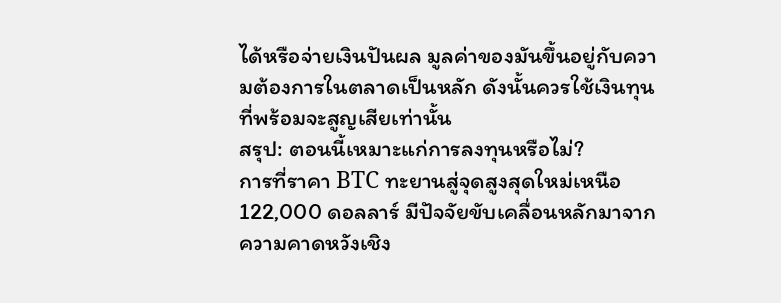ได้หรือจ่ายเงินปันผล มูลค่าของมันขึ้นอยู่กับความต้องการในตลาดเป็นหลัก ดังนั้นควรใช้เงินทุนที่พร้อมจะสูญเสียเท่านั้น
สรุป: ตอนนี้เหมาะแก่การลงทุนหรือไม่?
การที่ราคา BTC ทะยานสู่จุดสูงสุดใหม่เหนือ 122,000 ดอลลาร์ มีปัจจัยขับเคลื่อนหลักมาจากความคาดหวังเชิง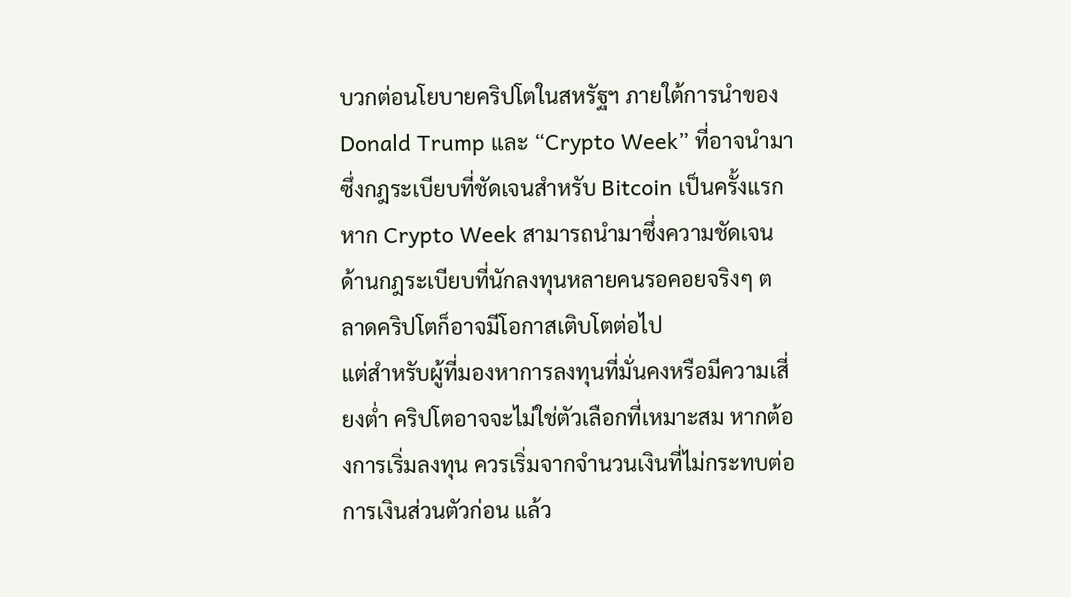บวกต่อนโยบายคริปโตในสหรัฐฯ ภายใต้การนำของ Donald Trump และ “Crypto Week” ที่อาจนำมาซึ่งกฎระเบียบที่ชัดเจนสำหรับ Bitcoin เป็นครั้งแรก
หาก Crypto Week สามารถนำมาซึ่งความชัดเจนด้านกฎระเบียบที่นักลงทุนหลายคนรอคอยจริงๆ ตลาดคริปโตก็อาจมีโอกาสเติบโตต่อไป
แต่สำหรับผู้ที่มองหาการลงทุนที่มั่นคงหรือมีความเสี่ยงต่ำ คริปโตอาจจะไม่ใช่ตัวเลือกที่เหมาะสม หากต้องการเริ่มลงทุน ควรเริ่มจากจำนวนเงินที่ไม่กระทบต่อการเงินส่วนตัวก่อน แล้ว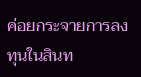ค่อยกระจายการลงทุนในสินท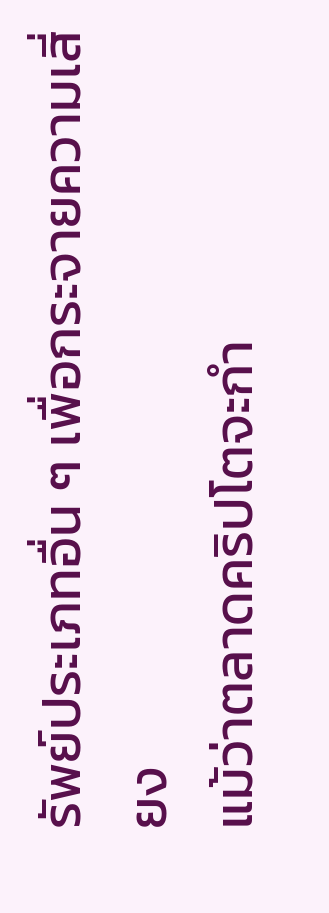รัพย์ประเภทอื่น ๆ เพื่อกระจายความเสี่ยง
แม้ว่าตลาดคริปโตจะกำ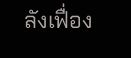ลังเฟื่อง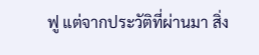ฟู แต่จากประวัติที่ผ่านมา สิ่ง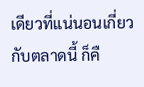เดียวที่แน่นอนเกี่ยวกับตลาดนี้ ก็คื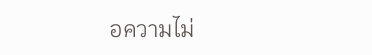อความไม่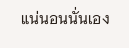แน่นอนนั่นเอง